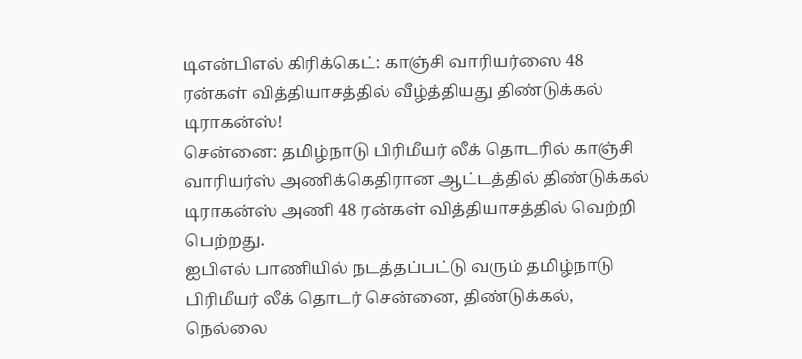டிஎன்பிஎல் கிரிக்கெட்: காஞ்சி வாரியர்ஸை 48 ரன்கள் வித்தியாசத்தில் வீழ்த்தியது திண்டுக்கல் டிராகன்ஸ்!
சென்னை: தமிழ்நாடு பிரிமீயர் லீக் தொடரில் காஞ்சி வாரியர்ஸ் அணிக்கெதிரான ஆட்டத்தில் திண்டுக்கல் டிராகன்ஸ் அணி 48 ரன்கள் வித்தியாசத்தில் வெற்றி பெற்றது.
ஐபிஎல் பாணியில் நடத்தப்பட்டு வரும் தமிழ்நாடு பிரிமீயர் லீக் தொடர் சென்னை, திண்டுக்கல், நெல்லை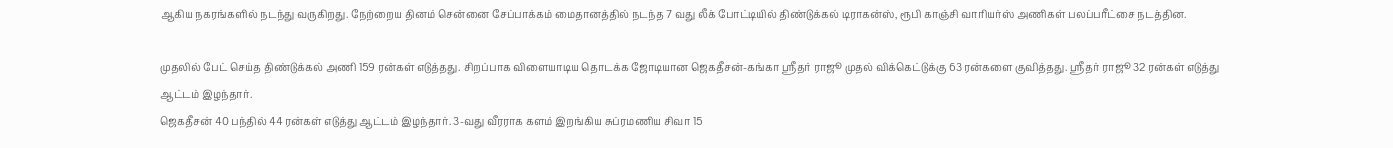ஆகிய நகரங்களில் நடந்து வருகிறது. நேற்றைய தினம் சென்னை சேப்பாக்கம் மைதானத்தில் நடந்த 7 வது லீக் போட்டியில் திண்டுக்கல் டிராகன்ஸ், ரூபி காஞ்சி வாரியர்ஸ் அணிகள் பலப்பரீட்சை நடத்தின.

முதலில் பேட் செய்த திண்டுக்கல் அணி 159 ரன்கள் எடுத்தது. சிறப்பாக விளையாடிய தொடக்க ஜோடியான ஜெகதீசன்-கங்கா ஸ்ரீதர் ராஜூ முதல் விக்கெட்டுக்கு 63 ரன்களை குவித்தது. ஸ்ரீதர் ராஜூ 32 ரன்கள் எடுத்து ஆட்டம் இழந்தார்.
ஜெகதீசன் 40 பந்தில் 44 ரன்கள் எடுத்து ஆட்டம் இழந்தார். 3-வது வீரராக களம் இறங்கிய சுப்ரமணிய சிவா 15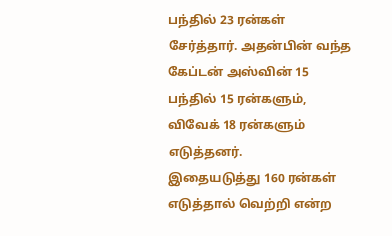பந்தில் 23 ரன்கள் சேர்த்தார். அதன்பின் வந்த கேப்டன் அஸ்வின் 15 பந்தில் 15 ரன்களும், விவேக் 18 ரன்களும் எடுத்தனர்.
இதையடுத்து 160 ரன்கள் எடுத்தால் வெற்றி என்ற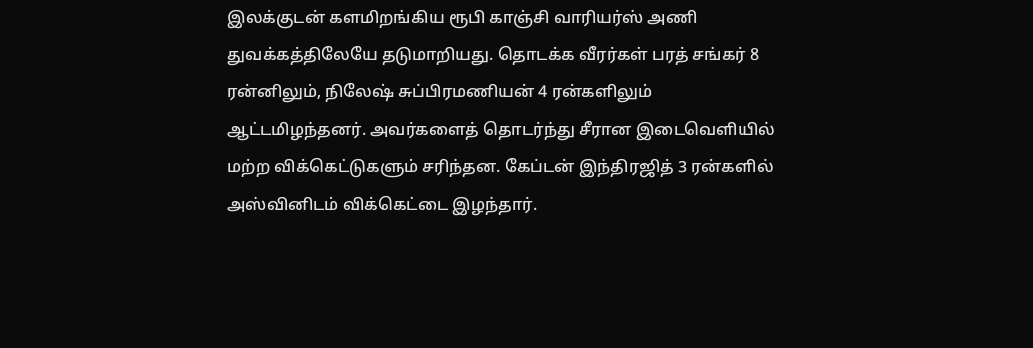இலக்குடன் களமிறங்கிய ரூபி காஞ்சி வாரியர்ஸ் அணி துவக்கத்திலேயே தடுமாறியது. தொடக்க வீரர்கள் பரத் சங்கர் 8 ரன்னிலும், நிலேஷ் சுப்பிரமணியன் 4 ரன்களிலும் ஆட்டமிழந்தனர். அவர்களைத் தொடர்ந்து சீரான இடைவெளியில் மற்ற விக்கெட்டுகளும் சரிந்தன. கேப்டன் இந்திரஜித் 3 ரன்களில் அஸ்வினிடம் விக்கெட்டை இழந்தார்.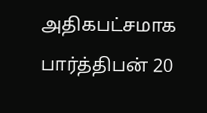அதிகபட்சமாக பார்த்திபன் 20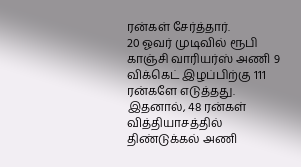ரன்கள் சேர்த்தார்.
20 ஓவர் முடிவில் ரூபி காஞ்சி வாரியர்ஸ் அணி 9 விக்கெட் இழப்பிற்கு 111 ரன்களே எடுத்தது. இதனால், 48 ரன்கள் வித்தியாசத்தில் திண்டுக்கல் அணி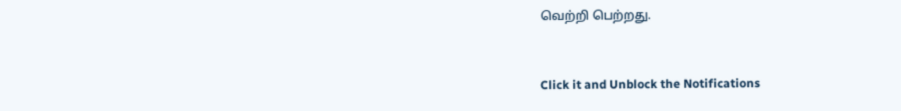வெற்றி பெற்றது.


Click it and Unblock the Notifications